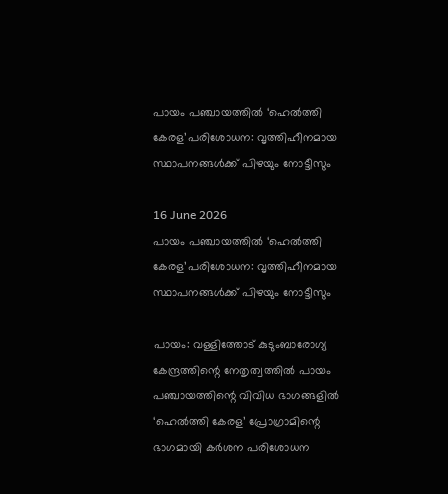പായം പഞ്ചായത്തിൽ ‘ഹെൽത്തി കേരള’പരിശോധന: വൃത്തിഹീനമായ സ്ഥാപനങ്ങൾക്ക് പിഴയും നോട്ടീസും

16 June 2026
പായം പഞ്ചായത്തിൽ ‘ഹെൽത്തി കേരള’പരിശോധന: വൃത്തിഹീനമായ സ്ഥാപനങ്ങൾക്ക് പിഴയും നോട്ടീസും

പായം: വള്ളിത്തോട് കുടുംബാരോഗ്യ കേന്ദ്രത്തിന്റെ നേതൃത്വത്തിൽ പായം പഞ്ചായത്തിന്റെ വിവിധ ഭാഗങ്ങളിൽ ‘ഹെൽത്തി കേരള’ പ്രോഗ്രാമിന്റെ ഭാഗമായി കർശന പരിശോധന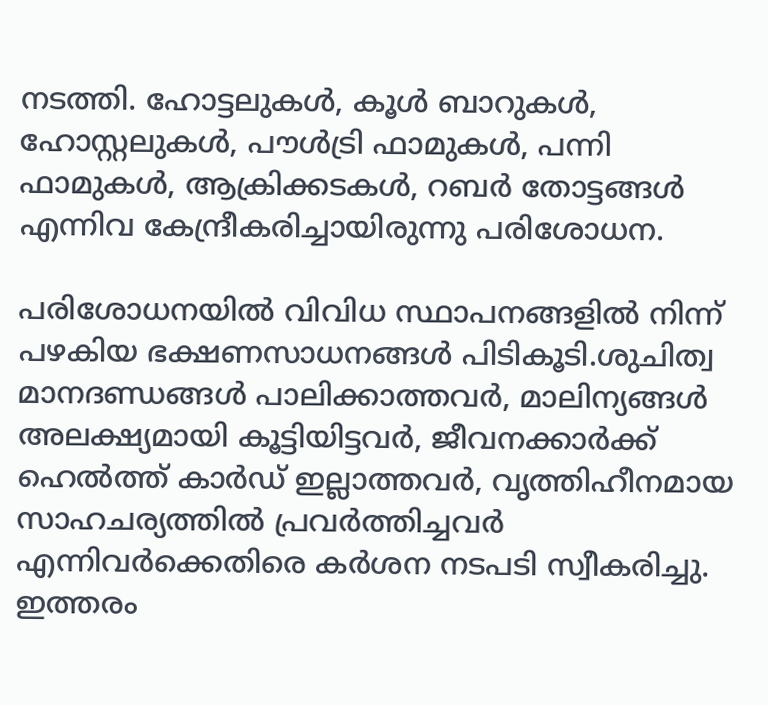നടത്തി. ഹോട്ടലുകൾ, കൂൾ ബാറുകൾ, ഹോസ്റ്റലുകൾ, പൗൾട്രി ഫാമുകൾ, പന്നി ഫാമുകൾ, ആക്രിക്കടകൾ, റബർ തോട്ടങ്ങൾ എന്നിവ കേന്ദ്രീകരിച്ചായിരുന്നു പരിശോധന.

പരിശോധനയിൽ വിവിധ സ്ഥാപനങ്ങളിൽ നിന്ന് പഴകിയ ഭക്ഷണസാധനങ്ങൾ പിടികൂടി.ശുചിത്വ മാനദണ്ഡങ്ങൾ പാലിക്കാത്തവർ, മാലിന്യങ്ങൾ അലക്ഷ്യമായി കൂട്ടിയിട്ടവർ, ജീവനക്കാർക്ക് ഹെൽത്ത് കാർഡ് ഇല്ലാത്തവർ, വൃത്തിഹീനമായ സാഹചര്യത്തിൽ പ്രവർത്തിച്ചവർ എന്നിവർക്കെതിരെ കർശന നടപടി സ്വീകരിച്ചു. ഇത്തരം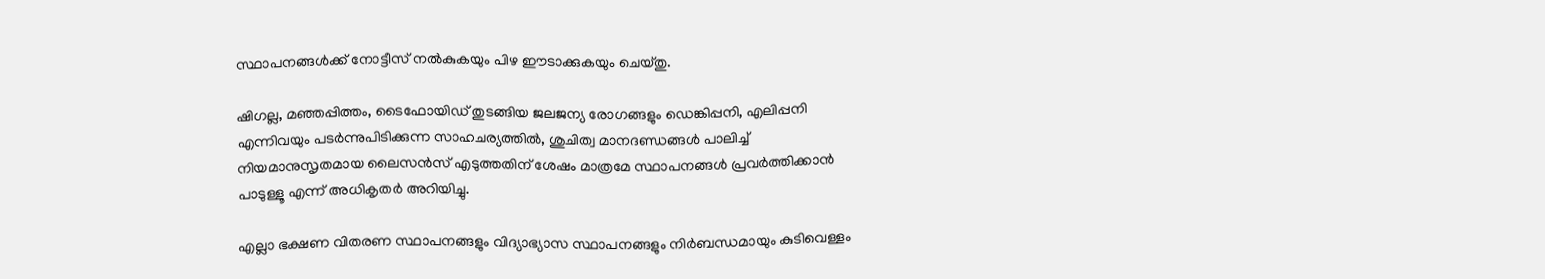സ്ഥാപനങ്ങൾക്ക് നോട്ടീസ് നൽകുകയും പിഴ ഈടാക്കുകയും ചെയ്തു.

ഷിഗല്ല, മഞ്ഞപ്പിത്തം, ടൈഫോയിഡ് തുടങ്ങിയ ജലജന്യ രോഗങ്ങളും ഡെങ്കിപ്പനി, എലിപ്പനി എന്നിവയും പടർന്നുപിടിക്കുന്ന സാഹചര്യത്തിൽ, ശുചിത്വ മാനദണ്ഡങ്ങൾ പാലിച്ച് നിയമാനുസൃതമായ ലൈസൻസ് എടുത്തതിന് ശേഷം മാത്രമേ സ്ഥാപനങ്ങൾ പ്രവർത്തിക്കാൻ പാടുള്ളൂ എന്ന് അധികൃതർ അറിയിച്ചു.

എല്ലാ ഭക്ഷണ വിതരണ സ്ഥാപനങ്ങളും വിദ്യാഭ്യാസ സ്ഥാപനങ്ങളും നിർബന്ധമായും കുടിവെള്ളം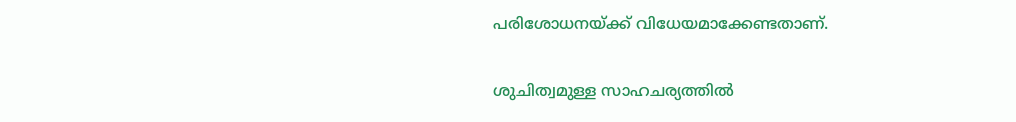പരിശോധനയ്ക്ക് വിധേയമാക്കേണ്ടതാണ്.

ശുചിത്വമുള്ള സാഹചര്യത്തിൽ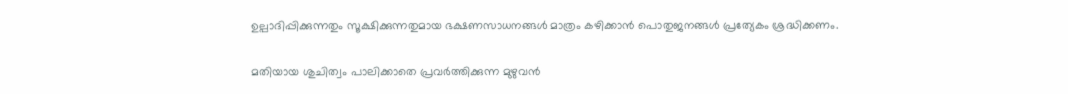ഉല്പാദിപ്പിക്കുന്നതും സൂക്ഷിക്കുന്നതുമായ ഭക്ഷണസാധനങ്ങൾ മാത്രം കഴിക്കാൻ പൊതുജനങ്ങൾ പ്രത്യേകം ശ്രദ്ധിക്കണം.

മതിയായ ശുചിത്വം പാലിക്കാതെ പ്രവർത്തിക്കുന്ന മുഴുവൻ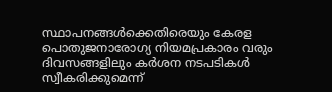സ്ഥാപനങ്ങൾക്കെതിരെയും കേരള പൊതുജനാരോഗ്യ നിയമപ്രകാരം വരും ദിവസങ്ങളിലും കർശന നടപടികൾ സ്വീകരിക്കുമെന്ന്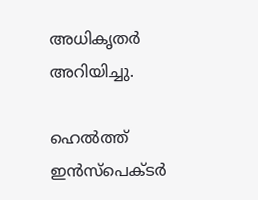അധികൃതർ അറിയിച്ചു.

ഹെൽത്ത് ഇൻസ്‌പെക്ടർ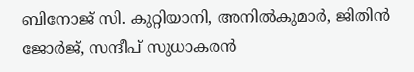ബിനോജ് സി. കുറ്റിയാനി, അനിൽകുമാർ, ജിതിൻ ജോർജ്, സന്ദീപ് സുധാകരൻ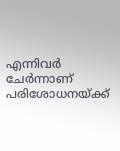എന്നിവർ ചേർന്നാണ് പരിശോധനയ്ക്ക്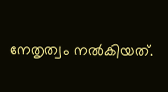നേതൃത്വം നൽകിയത്.